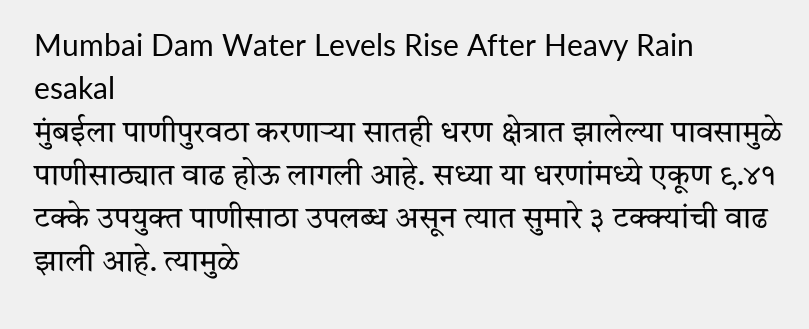Mumbai Dam Water Levels Rise After Heavy Rain
esakal
मुंबईला पाणीपुरवठा करणाऱ्या सातही धरण क्षेत्रात झालेल्या पावसामुळे पाणीसाठ्यात वाढ होऊ लागली आहे. सध्या या धरणांमध्ये एकूण ९.४१ टक्के उपयुक्त पाणीसाठा उपलब्ध असून त्यात सुमारे ३ टक्क्यांची वाढ झाली आहे. त्यामुळे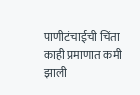पाणीटंचाईची चिंता काही प्रमाणात कमी झाली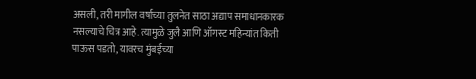असली, तरी मागील वर्षाच्या तुलनेत साठा अद्याप समाधानकारक नसल्याचे चित्र आहे. त्यामुळे जुलै आणि ऑगस्ट महिन्यांत किती पाऊस पडतो, यावरच मुंबईच्या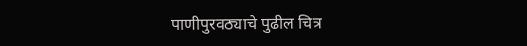पाणीपुरवठ्याचे पुढील चित्र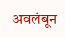अवलंबून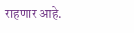राहणार आहे.